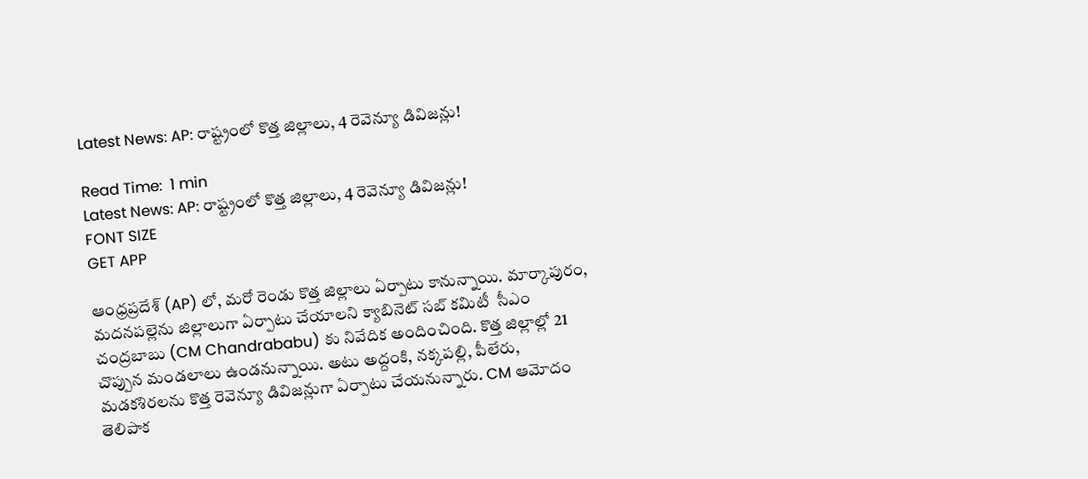Latest News: AP: రాష్ట్రంలో కొత్త జిల్లాలు, 4 రెవెన్యూ డివిజన్లు!

Read Time:  1 min
Latest News: AP: రాష్ట్రంలో కొత్త జిల్లాలు, 4 రెవెన్యూ డివిజన్లు!
FONT SIZE
GET APP

ఆంధ్రప్రదేశ్ (AP) లో, మరో రెండు కొత్త జిల్లాలు ఏర్పాటు కానున్నాయి. మార్కాపురం, మదనపల్లెను జిల్లాలుగా ఏర్పాటు చేయాలని క్యాబినెట్ సబ్ కమిటీ  సీఎం చంద్రబాబు (CM Chandrababu) కు నివేదిక అందించింది. కొత్త జిల్లాల్లో 21 చొప్పున మండలాలు ఉండనున్నాయి. అటు అద్దంకి, నక్కపల్లి, పీలేరు, మడకశిరలను కొత్త రెవెన్యూ డివిజన్లుగా ఏర్పాటు చేయనున్నారు. CM ఆమోదం తెలిపాక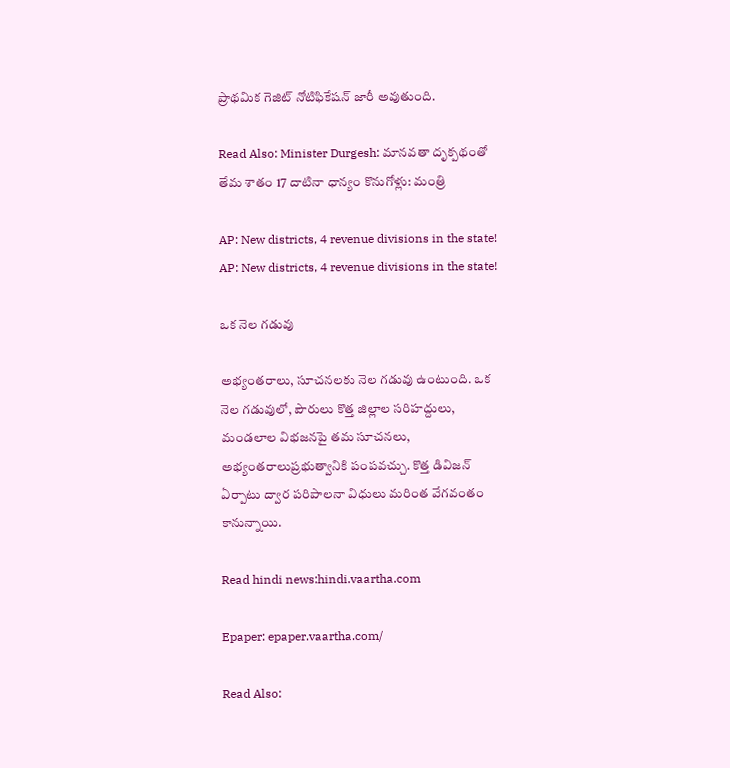ప్రాథమిక గెజిట్ నోటిఫికేషన్ జారీ అవుతుంది.

Read Also: Minister Durgesh: మానవతా దృక్పథంతో తేమ శాతం 17 దాటినా ధాన్యం కొనుగోళ్లు: మంత్రి

AP: New districts, 4 revenue divisions in the state!
AP: New districts, 4 revenue divisions in the state!

ఒక నెల గడువు

అభ్యంతరాలు, సూచనలకు నెల గడువు ఉంటుంది. ఒక నెల గడువులో, పౌరులు కొత్త జిల్లాల సరిహద్దులు, మండలాల విభజనపై తమ సూచనలు, అభ్యంతరాలుప్రభుత్వానికి పంపవచ్చు. కొత్త డివిజన్ ఏర్పాటు ద్వార పరిపాలనా విధులు మరింత వేగవంతం కానున్నాయి.

Read hindi news:hindi.vaartha.com

Epaper: epaper.vaartha.com/

Read Also: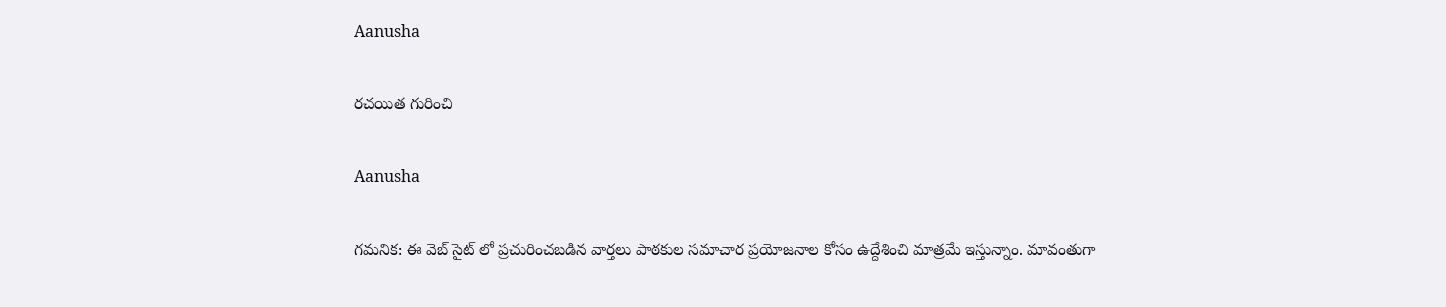Aanusha

రచయిత గురించి

Aanusha

గమనిక: ఈ వెబ్ సైట్ లో ప్రచురించబడిన వార్తలు పాఠకుల సమాచార ప్రయోజనాల కోసం ఉద్దేశించి మాత్రమే ఇస్తున్నాం. మావంతుగా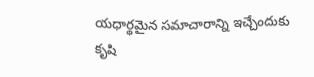యధార్థమైన సమాచారాన్ని ఇచ్చేందుకు కృషి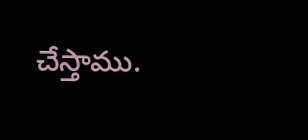చేస్తాము.